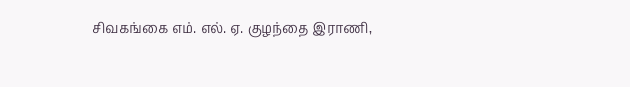சிவகங்கை எம். எல். ஏ. குழந்தை இராணி,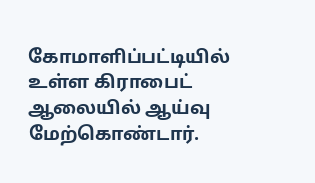கோமாளிப்பட்டியில் உள்ள கிராபைட் ஆலையில் ஆய்வு மேற்கொண்டார்.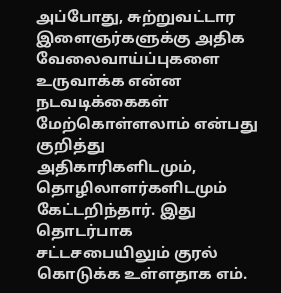அப்போது, சுற்றுவட்டார இளைஞர்களுக்கு அதிக வேலைவாய்ப்புகளை உருவாக்க என்ன நடவடிக்கைகள் மேற்கொள்ளலாம் என்பது குறித்து அதிகாரிகளிடமும், தொழிலாளர்களிடமும் கேட்டறிந்தார். இது தொடர்பாக சட்டசபையிலும் குரல் கொடுக்க உள்ளதாக எம்.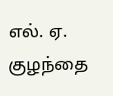எல். ஏ. குழந்தை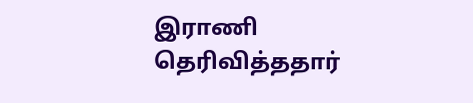இராணி தெரிவித்ததார்